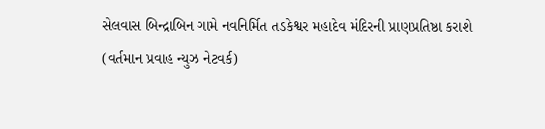સેલવાસ બિન્દ્રાબિન ગામે નવનિર્મિત તડકેશ્વર મહાદેવ મંદિરની પ્રાણપ્રતિષ્ઠા કરાશે
(વર્તમાન પ્રવાહ ન્યુઝ નેટવર્ક)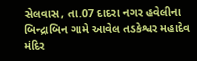સેલવાસ, તા.07 દાદરા નગર હવેલીના બિન્દ્રાબિન ગામે આવેલ તડકેશ્વર મહાદેવ મંદિર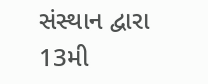સંસ્થાન દ્વારા 13મી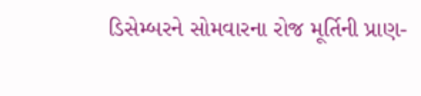ડિસેમ્બરને સોમવારના રોજ મૂર્તિની પ્રાણ-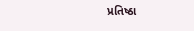પ્રતિષ્ઠા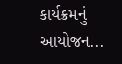કાર્યક્રમનું આયોજન...